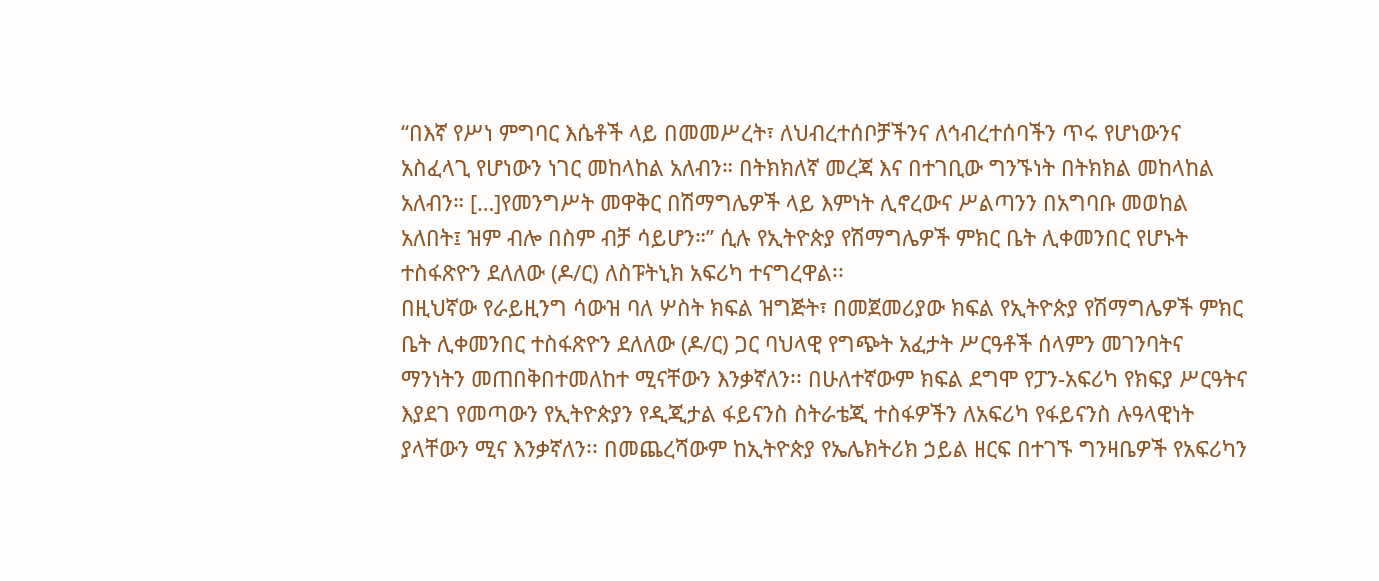“በእኛ የሥነ ምግባር እሴቶች ላይ በመመሥረት፣ ለህብረተሰቦቻችንና ለኅብረተሰባችን ጥሩ የሆነውንና አስፈላጊ የሆነውን ነገር መከላከል አለብን። በትክክለኛ መረጃ እና በተገቢው ግንኙነት በትክክል መከላከል አለብን። […]የመንግሥት መዋቅር በሽማግሌዎች ላይ እምነት ሊኖረውና ሥልጣንን በአግባቡ መወከል አለበት፤ ዝም ብሎ በስም ብቻ ሳይሆን።” ሲሉ የኢትዮጵያ የሽማግሌዎች ምክር ቤት ሊቀመንበር የሆኑት ተስፋጽዮን ደለለው (ዶ/ር) ለስፑትኒክ አፍሪካ ተናግረዋል፡፡
በዚህኛው የራይዚንግ ሳውዝ ባለ ሦስት ክፍል ዝግጅት፣ በመጀመሪያው ክፍል የኢትዮጵያ የሽማግሌዎች ምክር ቤት ሊቀመንበር ተስፋጽዮን ደለለው (ዶ/ር) ጋር ባህላዊ የግጭት አፈታት ሥርዓቶች ሰላምን መገንባትና ማንነትን መጠበቅበተመለከተ ሚናቸውን እንቃኛለን፡፡ በሁለተኛውም ክፍል ደግሞ የፓን-አፍሪካ የክፍያ ሥርዓትና እያደገ የመጣውን የኢትዮጵያን የዲጂታል ፋይናንስ ስትራቴጂ ተስፋዎችን ለአፍሪካ የፋይናንስ ሉዓላዊነት ያላቸውን ሚና እንቃኛለን፡፡ በመጨረሻውም ከኢትዮጵያ የኤሌክትሪክ ኃይል ዘርፍ በተገኙ ግንዛቤዎች የአፍሪካን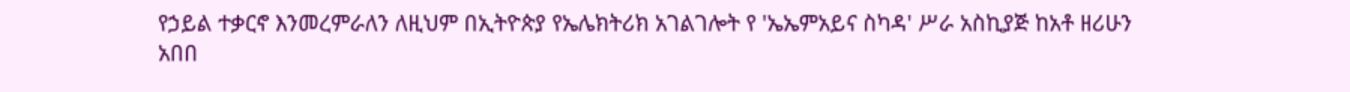የኃይል ተቃርኖ እንመረምራለን ለዚህም በኢትዮጵያ የኤሌክትሪክ አገልገሎት የ 'ኤኤምአይና ስካዳ' ሥራ አስኪያጅ ከአቶ ዘሪሁን አበበ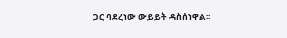ጋር ባደረነው ውይይት ዳስሰነዋል፡፡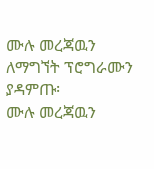ሙሉ መረጃዉን ለማግኘት ፕሮግራሙን ያዳምጡ፡
ሙሉ መረጃዉን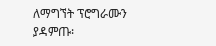ለማግኘት ፕሮግራሙን ያዳምጡ፡